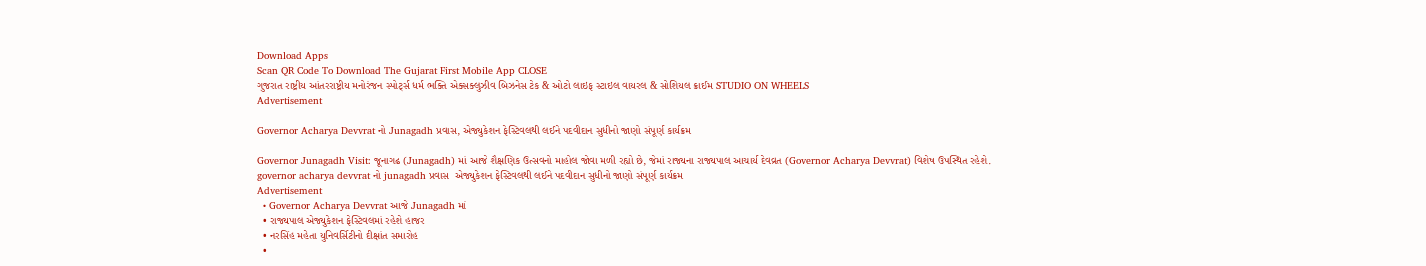Download Apps
Scan QR Code To Download The Gujarat First Mobile App CLOSE
ગુજરાત રાષ્ટ્રીય આંતરરાષ્ટ્રીય મનોરંજન સ્પોર્ટ્સ ધર્મ ભક્તિ એક્સક્લુઝીવ બિઝનેસ ટેક & ઓટો લાઇફ સ્ટાઇલ વાયરલ & સોશિયલ ક્રાઈમ STUDIO ON WHEELS
Advertisement

Governor Acharya Devvrat નો Junagadh પ્રવાસ, એજ્યુકેશન ફેસ્ટિવલથી લઈને પદવીદાન સુધીનો જાણો સંપૂર્ણ કાર્યક્રમ

Governor Junagadh Visit: જૂનાગઢ (Junagadh) માં આજે શૈક્ષણિક ઉત્સવનો માહોલ જોવા મળી રહ્યો છે, જેમાં રાજ્યના રાજ્યપાલ આચાર્ય દેવવ્રત (Governor Acharya Devvrat) વિશેષ ઉપસ્થિત રહેશે.
governor acharya devvrat નો junagadh પ્રવાસ  એજ્યુકેશન ફેસ્ટિવલથી લઈને પદવીદાન સુધીનો જાણો સંપૂર્ણ કાર્યક્રમ
Advertisement
  • Governor Acharya Devvrat આજે Junagadh માં
  • રાજ્યપાલ એજ્યુકેશન ફેસ્ટિવલમાં રહેશે હાજર
  • નરસિંહ મહેતા યુનિવર્સિટીનો દીક્ષાંત સમારોહ
  •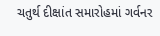ચતુર્થ દીક્ષાંત સમારોહમાં ગર્વનર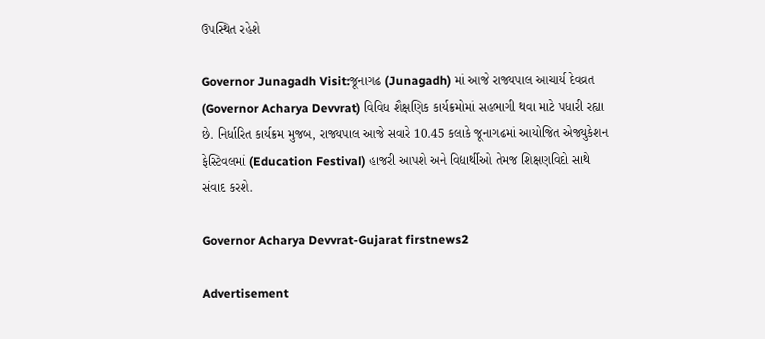ઉપસ્થિત રહેશે

Governor Junagadh Visit:જૂનાગઢ (Junagadh) માં આજે રાજ્યપાલ આચાર્ય દેવવ્રત (Governor Acharya Devvrat) વિવિધ શૈક્ષણિક કાર્યક્રમોમાં સહભાગી થવા માટે પધારી રહ્યા છે. નિર્ધારિત કાર્યક્રમ મુજબ, રાજ્યપાલ આજે સવારે 10.45 કલાકે જૂનાગઢમાં આયોજિત એજ્યુકેશન ફેસ્ટિવલમાં (Education Festival) હાજરી આપશે અને વિદ્યાર્થીઓ તેમજ શિક્ષણવિદો સાથે સંવાદ કરશે.

Governor Acharya Devvrat-Gujarat firstnews2

Advertisement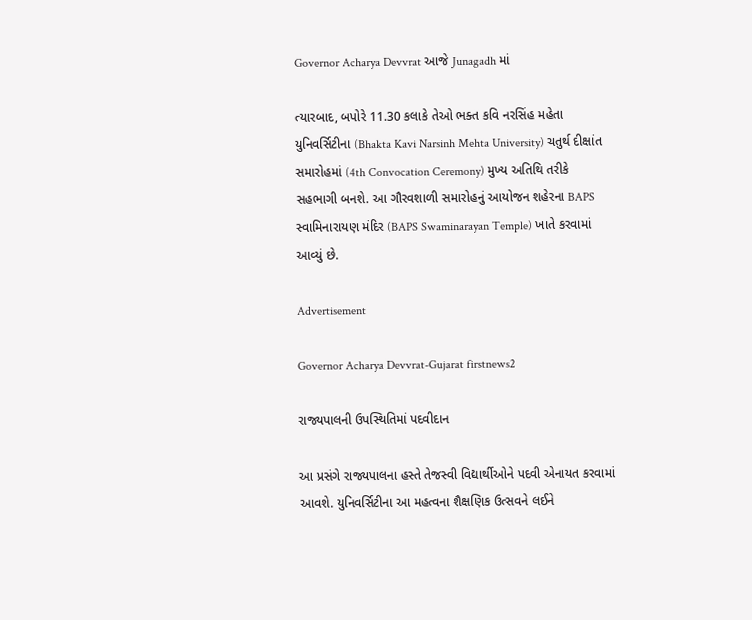Governor Acharya Devvrat આજે Junagadh માં

ત્યારબાદ, બપોરે 11.30 કલાકે તેઓ ભક્ત કવિ નરસિંહ મહેતા યુનિવર્સિટીના (Bhakta Kavi Narsinh Mehta University) ચતુર્થ દીક્ષાંત સમારોહમાં (4th Convocation Ceremony) મુખ્ય અતિથિ તરીકે સહભાગી બનશે. આ ગૌરવશાળી સમારોહનું આયોજન શહેરના BAPS સ્વામિનારાયણ મંદિર (BAPS Swaminarayan Temple) ખાતે કરવામાં આવ્યું છે.

Advertisement

Governor Acharya Devvrat-Gujarat firstnews2

રાજ્યપાલની ઉપસ્થિતિમાં પદવીદાન

આ પ્રસંગે રાજ્યપાલના હસ્તે તેજસ્વી વિદ્યાર્થીઓને પદવી એનાયત કરવામાં આવશે. યુનિવર્સિટીના આ મહત્વના શૈક્ષણિક ઉત્સવને લઈને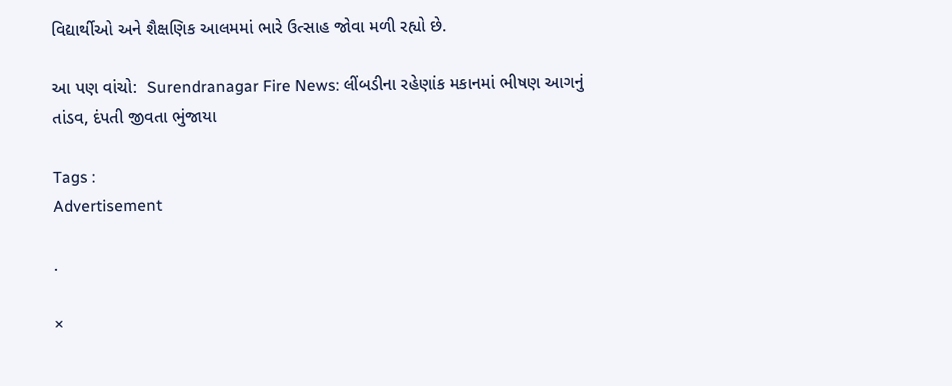વિદ્યાર્થીઓ અને શૈક્ષણિક આલમમાં ભારે ઉત્સાહ જોવા મળી રહ્યો છે.

આ પણ વાંચો:  Surendranagar Fire News: લીંબડીના રહેણાંક મકાનમાં ભીષણ આગનું તાંડવ, દંપતી જીવતા ભુંજાયા

Tags :
Advertisement

.

×